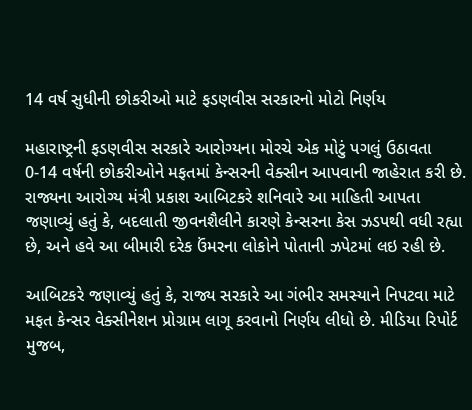14 વર્ષ સુધીની છોકરીઓ માટે ફડણવીસ સરકારનો મોટો નિર્ણય

મહારાષ્ટ્રની ફડણવીસ સરકારે આરોગ્યના મોરચે એક મોટું પગલું ઉઠાવતા 0-14 વર્ષની છોકરીઓને મફતમાં કેન્સરની વેક્સીન આપવાની જાહેરાત કરી છે. રાજ્યના આરોગ્ય મંત્રી પ્રકાશ આબિટકરે શનિવારે આ માહિતી આપતા જણાવ્યું હતું કે, બદલાતી જીવનશૈલીને કારણે કેન્સરના કેસ ઝડપથી વધી રહ્યા છે, અને હવે આ બીમારી દરેક ઉંમરના લોકોને પોતાની ઝપેટમાં લઇ રહી છે.

આબિટકરે જણાવ્યું હતું કે, રાજ્ય સરકારે આ ગંભીર સમસ્યાને નિપટવા માટે મફત કેન્સર વેક્સીનેશન પ્રોગ્રામ લાગૂ કરવાનો નિર્ણય લીધો છે. મીડિયા રિપોર્ટ મુજબ,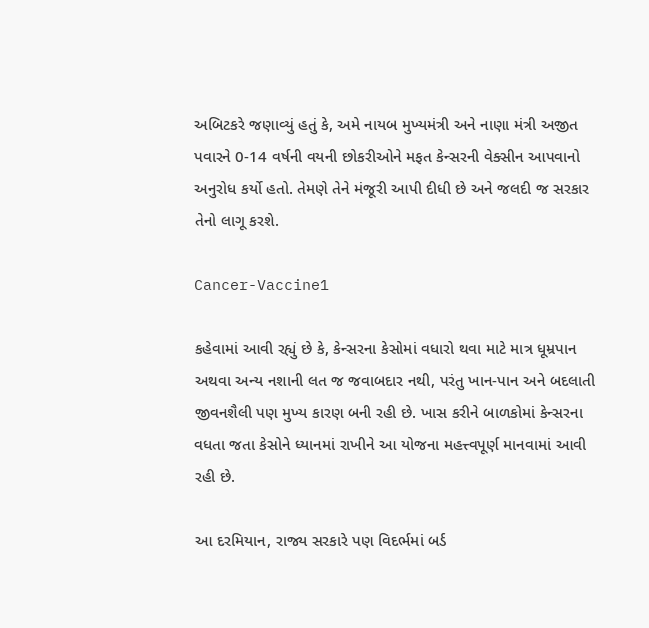અબિટકરે જણાવ્યું હતું કે, અમે નાયબ મુખ્યમંત્રી અને નાણા મંત્રી અજીત પવારને 0-14 વર્ષની વયની છોકરીઓને મફત કેન્સરની વેક્સીન આપવાનો અનુરોધ કર્યો હતો. તેમણે તેને મંજૂરી આપી દીધી છે અને જલદી જ સરકાર તેનો લાગૂ કરશે.

Cancer-Vaccine1

કહેવામાં આવી રહ્યું છે કે, કેન્સરના કેસોમાં વધારો થવા માટે માત્ર ધૂમ્રપાન અથવા અન્ય નશાની લત જ જવાબદાર નથી, પરંતુ ખાન-પાન અને બદલાતી જીવનશૈલી પણ મુખ્ય કારણ બની રહી છે. ખાસ કરીને બાળકોમાં કેન્સરના વધતા જતા કેસોને ધ્યાનમાં રાખીને આ યોજના મહત્ત્વપૂર્ણ માનવામાં આવી રહી છે.

આ દરમિયાન, રાજ્ય સરકારે પણ વિદર્ભમાં બર્ડ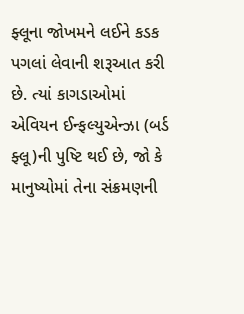ફ્લૂના જોખમને લઈને કડક પગલાં લેવાની શરૂઆત કરી છે. ત્યાં કાગડાઓમાં એવિયન ઈન્ફલ્યુએન્ઝા (બર્ડ ફ્લૂ)ની પુષ્ટિ થઈ છે, જો કે માનુષ્યોમાં તેના સંક્રમણની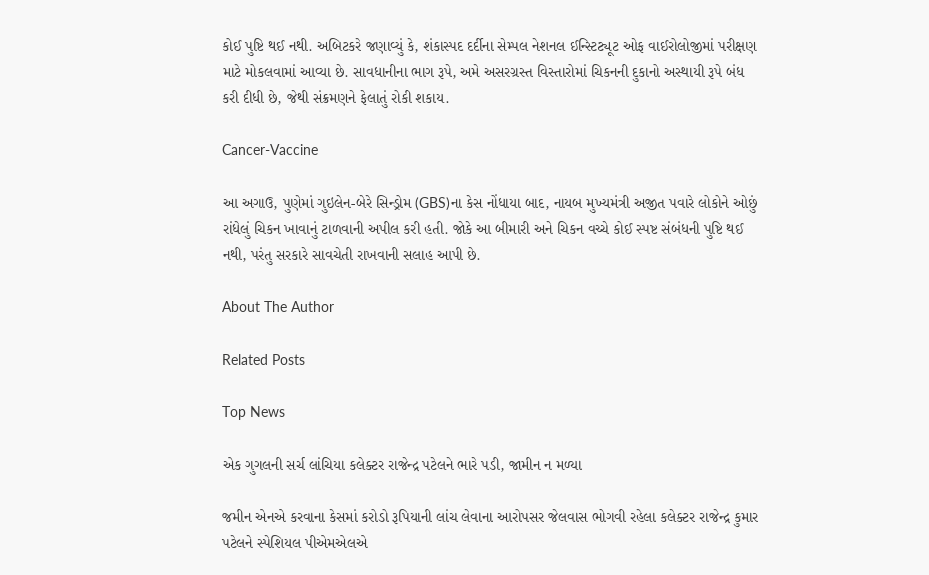કોઈ પુષ્ટિ થઈ નથી. અબિટકરે જણાવ્યું કે, શંકાસ્પદ દર્દીના સેમ્પલ નેશનલ ઈન્સ્ટિટ્યૂટ ઓફ વાઈરોલોજીમાં પરીક્ષણ માટે મોકલવામાં આવ્યા છે. સાવધાનીના ભાગ રૂપે, અમે અસરગ્રસ્ત વિસ્તારોમાં ચિકનની દુકાનો અસ્થાયી રૂપે બંધ કરી દીધી છે, જેથી સંક્રમણને ફેલાતું રોકી શકાય.

Cancer-Vaccine

આ અગાઉ, પુણેમાં ગુઇલેન-બેરે સિન્ડ્રોમ (GBS)ના કેસ નોંધાયા બાદ, નાયબ મુખ્યમંત્રી અજીત પવારે લોકોને ઓછું રાંધેલું ચિકન ખાવાનું ટાળવાની અપીલ કરી હતી. જોકે આ બીમારી અને ચિકન વચ્ચે કોઈ સ્પષ્ટ સંબંધની પુષ્ટિ થઈ નથી, પરંતુ સરકારે સાવચેતી રાખવાની સલાહ આપી છે.

About The Author

Related Posts

Top News

એક ગુગલની સર્ચ લાંચિયા કલેક્ટર રાજેન્દ્ર પટેલને ભારે પડી, જામીન ન મળ્યા

જમીન એનએ કરવાના કેસમાં કરોડો રૂપિયાની લાંચ લેવાના આરોપસર જેલવાસ ભોગવી રહેલા કલેક્ટર રાજેન્દ્ર કુમાર પટેલને સ્પેશિયલ પીએમએલએ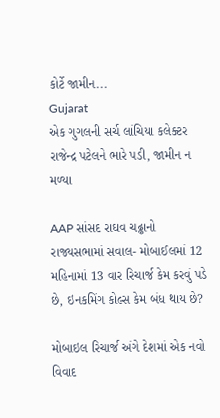કોર્ટે જામીન...
Gujarat
એક ગુગલની સર્ચ લાંચિયા કલેક્ટર રાજેન્દ્ર પટેલને ભારે પડી, જામીન ન મળ્યા

AAP સાંસદ રાઘવ ચઢ્ઢાનો રાજ્યસભામાં સવાલ- મોબાઈલમાં 12 મહિનામાં 13 વાર રિચાર્જ કેમ કરવું પડે છે, ઇનકમિંગ કોલ્સ કેમ બંધ થાય છે?

મોબાઇલ રિચાર્જ અંગે દેશમાં એક નવો વિવાદ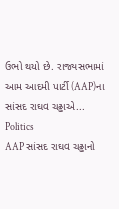ઉભો થયો છે. રાજ્યસભામાં આમ આદમી પાર્ટી (AAP)ના સાંસદ રાઘવ ચઢ્ઢાએ...
Politics
AAP સાંસદ રાઘવ ચઢ્ઢાનો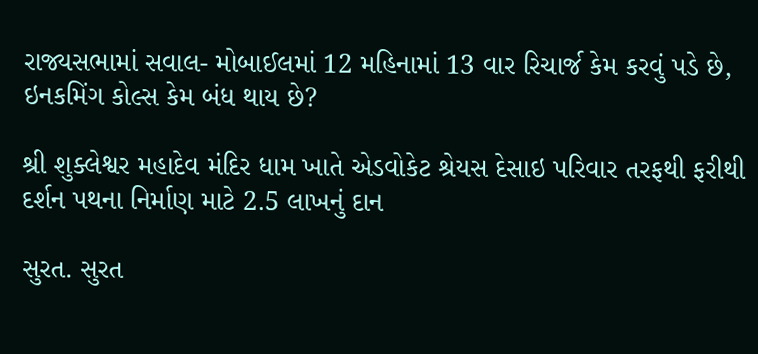રાજ્યસભામાં સવાલ- મોબાઈલમાં 12 મહિનામાં 13 વાર રિચાર્જ કેમ કરવું પડે છે, ઇનકમિંગ કોલ્સ કેમ બંધ થાય છે?

શ્રી શુક્લેશ્વર મહાદેવ મંદિર ધામ ખાતે એડવોકેટ શ્રેયસ દેસાઇ પરિવાર તરફથી ફરીથી દર્શન પથના નિર્માણ માટે 2.5 લાખનું દાન

સુરત. સુરત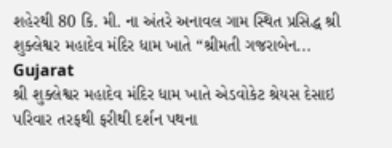શહેરથી 80 કિ. મી. ના અંતરે અનાવલ ગામ સ્થિત પ્રસિદ્ધ શ્રી શુક્લેશ્વર મહાદેવ મંદિર ધામ ખાતે “શ્રીમતી ગજરાબેન...
Gujarat
શ્રી શુક્લેશ્વર મહાદેવ મંદિર ધામ ખાતે એડવોકેટ શ્રેયસ દેસાઇ પરિવાર તરફથી ફરીથી દર્શન પથના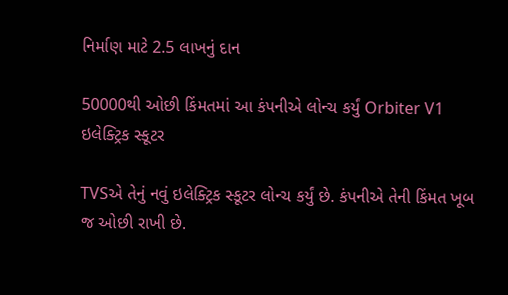નિર્માણ માટે 2.5 લાખનું દાન

50000થી ઓછી કિંમતમાં આ કંપનીએ લોન્ચ કર્યું Orbiter V1 ઇલેક્ટ્રિક સ્કૂટર

TVSએ તેનું નવું ઇલેક્ટ્રિક સ્કૂટર લોન્ચ કર્યું છે. કંપનીએ તેની કિંમત ખૂબ જ ઓછી રાખી છે.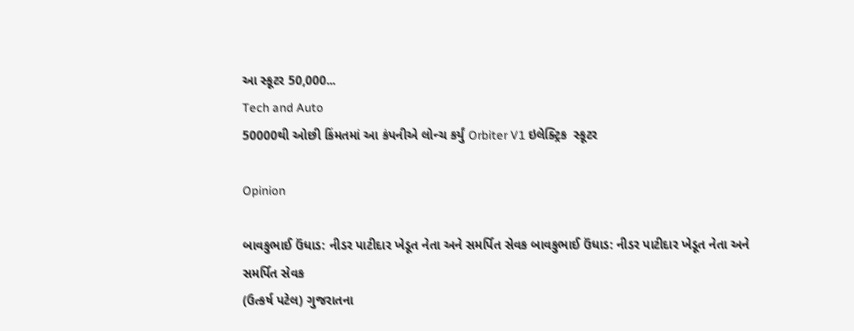આ સ્કૂટર 50,000...
Tech and Auto
50000થી ઓછી કિંમતમાં આ કંપનીએ લોન્ચ કર્યું Orbiter V1 ઇલેક્ટ્રિક  સ્કૂટર

Opinion

બાવકુભાઈ ઉંધાડ: નીડર પાટીદાર ખેડૂત નેતા અને સમર્પિત સેવક બાવકુભાઈ ઉંધાડ: નીડર પાટીદાર ખેડૂત નેતા અને સમર્પિત સેવક
(ઉત્કર્ષ પટેલ) ગુજરાતના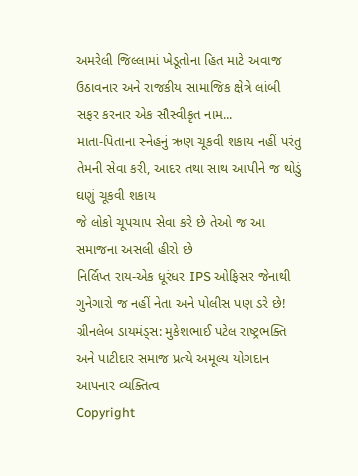અમરેલી જિલ્લામાં ખેડૂતોના હિત માટે અવાજ ઉઠાવનાર અને રાજકીય સામાજિક ક્ષેત્રે લાંબી સફર કરનાર એક સૌસ્વીકૃત નામ...
માતા-પિતાના સ્નેહનું ઋણ ચૂકવી શકાય નહીં પરંતુ તેમની સેવા કરી, આદર તથા સાથ આપીને જ થોડું ઘણું ચૂકવી શકાય
જે લોકો ચૂપચાપ સેવા કરે છે તેઓ જ આ સમાજના અસલી હીરો છે
નિર્લિપ્ત રાય-એક ધૂરંધર IPS ઓફિસર જેનાથી ગુનેગારો જ નહીં નેતા અને પોલીસ પણ ડરે છે!
ગ્રીનલેબ ડાયમંડ્સ: મુકેશભાઈ પટેલ રાષ્ટ્રભક્તિ અને પાટીદાર સમાજ પ્રત્યે અમૂલ્ય યોગદાન આપનાર વ્યક્તિત્વ
Copyright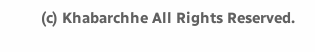(c) Khabarchhe All Rights Reserved.